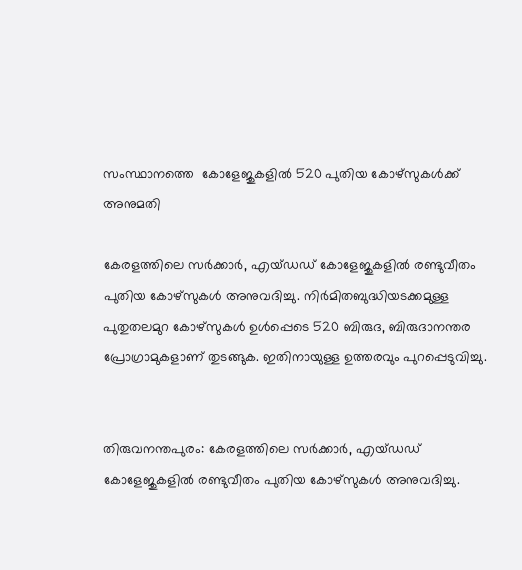സംസ്ഥാനത്തെ  കോളേജുകളിൽ 520 പുതിയ കോഴ്‌സുകൾക്ക് അനുമതി

കേരളത്തിലെ സർക്കാർ, എയ്ഡഡ് കോളേജുകളിൽ രണ്ടുവീതം പുതിയ കോഴ്സുകൾ അനുവദിച്ചു. നിർമിതബുദ്ധിയടക്കമുള്ള പുതുതലമുറ കോഴ്സുകൾ ഉൾപ്പെടെ 520 ബിരുദ, ബിരുദാനന്തര പ്രോഗ്രാമുകളാണ് തുടങ്ങുക. ഇതിനായുള്ള ഉത്തരവും പുറപ്പെടുവിച്ചു.


തിരുവനന്തപുരം: കേരളത്തിലെ സർക്കാർ, എയ്ഡഡ് കോളേജുകളിൽ രണ്ടുവീതം പുതിയ കോഴ്സുകൾ അനുവദിച്ചു.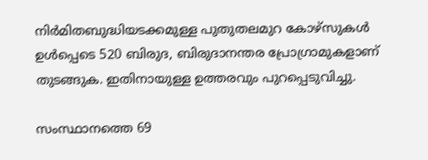നിർമിതബുദ്ധിയടക്കമുള്ള പുതുതലമുറ കോഴ്സുകൾ ഉൾപ്പെടെ 520 ബിരുദ, ബിരുദാനന്തര പ്രോഗ്രാമുകളാണ് തുടങ്ങുക. ഇതിനായുള്ള ഉത്തരവും പുറപ്പെടുവിച്ചു.

സംസ്ഥാനത്തെ 69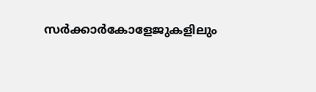സർക്കാർകോളേജുകളിലും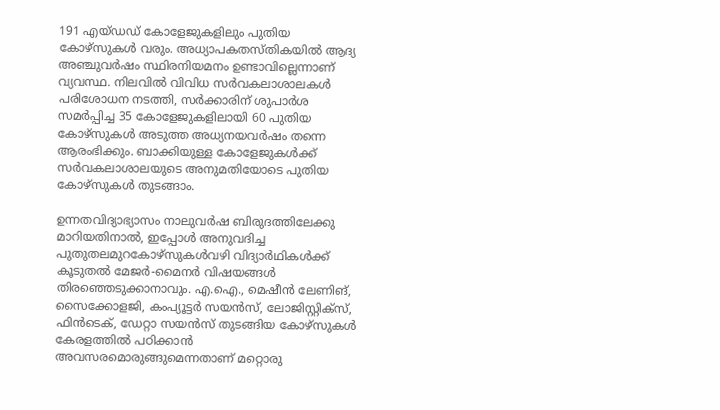191 എയ്ഡഡ് കോളേജുകളിലും പുതിയ കോഴ്സുകൾ വരും. അധ്യാപകതസ്തികയിൽ ആദ്യ അഞ്ചുവർഷം സ്ഥിരനിയമനം ഉണ്ടാവില്ലെന്നാണ് വ്യവസ്ഥ. നിലവിൽ വിവിധ സർവകലാശാലകൾ പരിശോധന നടത്തി, സർക്കാരിന് ശുപാർശ സമർപ്പിച്ച 35 കോളേജുകളിലായി 60 പുതിയ കോഴ്സുകൾ അടുത്ത അധ്യനയവർഷം തന്നെ ആരംഭിക്കും. ബാക്കിയുള്ള കോളേജുകൾക്ക് സർവകലാശാലയുടെ അനുമതിയോടെ പുതിയ കോഴ്സുകൾ തുടങ്ങാം.

ഉന്നതവിദ്യാഭ്യാസം നാലുവർഷ ബിരുദത്തിലേക്കു മാറിയതിനാൽ, ഇപ്പോൾ അനുവദിച്ച പുതുതലമുറകോഴ്സുകൾവഴി വിദ്യാർഥികൾക്ക് കൂടുതൽ മേജർ-മൈനർ വിഷയങ്ങൾ തിരഞ്ഞെടുക്കാനാവും. എ.ഐ., മെഷീൻ ലേണിങ്, സൈക്കോളജി, കംപ്യൂട്ടർ സയൻസ്, ലോജിസ്റ്റിക്‌സ്, ഫിൻടെക്, ഡേറ്റാ സയൻസ് തുടങ്ങിയ കോഴ്സുകൾ കേരളത്തിൽ പഠിക്കാൻ അവസരമൊരുങ്ങുമെന്നതാണ് മറ്റൊരു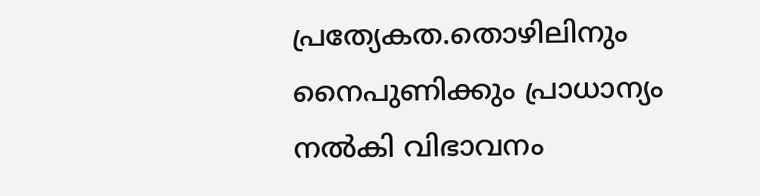പ്രത്യേകത.തൊഴിലിനും നൈപുണിക്കും പ്രാധാന്യം നൽകി വിഭാവനം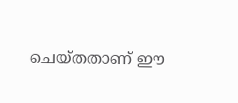ചെയ്തതാണ് ഈ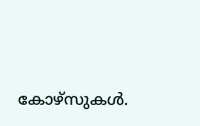കോഴ്സുകൾ.